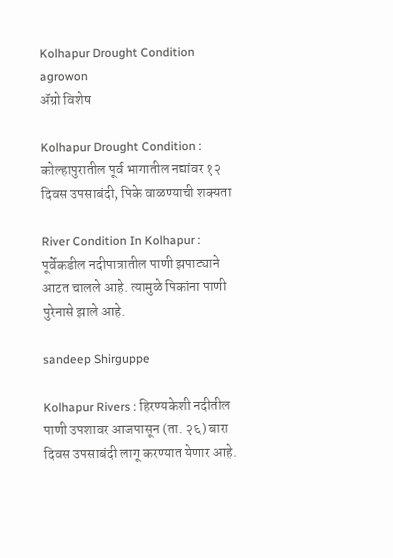Kolhapur Drought Condition agrowon
ॲग्रो विशेष

Kolhapur Drought Condition : कोल्हापुरातील पूर्व भागातील नद्यांवर १२ दिवस उपसाबंदी, पिके वाळण्याची शक्यता

River Condition In Kolhapur : पूर्वेकडील नदीपात्रातील पाणी झपाट्याने आटत चालले आहे. त्यामुळे पिकांना पाणी पुरेनासे झाले आहे.

sandeep Shirguppe

Kolhapur Rivers : हिरण्यकेशी नदीतील पाणी उपशावर आजपासून (ता. २६) बारा दिवस उपसाबंदी लागू करण्यात येणार आहे.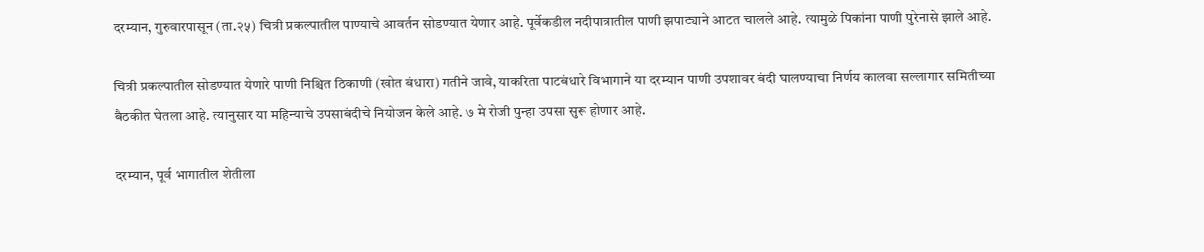दरम्यान, गुरुवारपासून (ता.२५) चित्री प्रकल्पातील पाण्याचे आवर्तन सोडण्यात येणार आहे. पूर्वेकडील नदीपात्रातील पाणी झपाट्याने आटत चालले आहे. त्यामुळे पिकांना पाणी पुरेनासे झाले आहे.

चित्री प्रकल्पातील सोडण्यात येणारे पाणी निश्चित ठिकाणी (खोत बंधारा) गतीने जावे, याकरिता पाटबंधारे विभागाने या दरम्यान पाणी उपशावर बंदी घालण्याचा निर्णय कालवा सल्लागार समितीच्या बैठकीत घेतला आहे. त्यानुसार या महिन्याचे उपसाबंदीचे नियोजन केले आहे. ७ मे रोजी पुन्हा उपसा सुरू होणार आहे.

दरम्यान, पूर्व भागातील शेतीला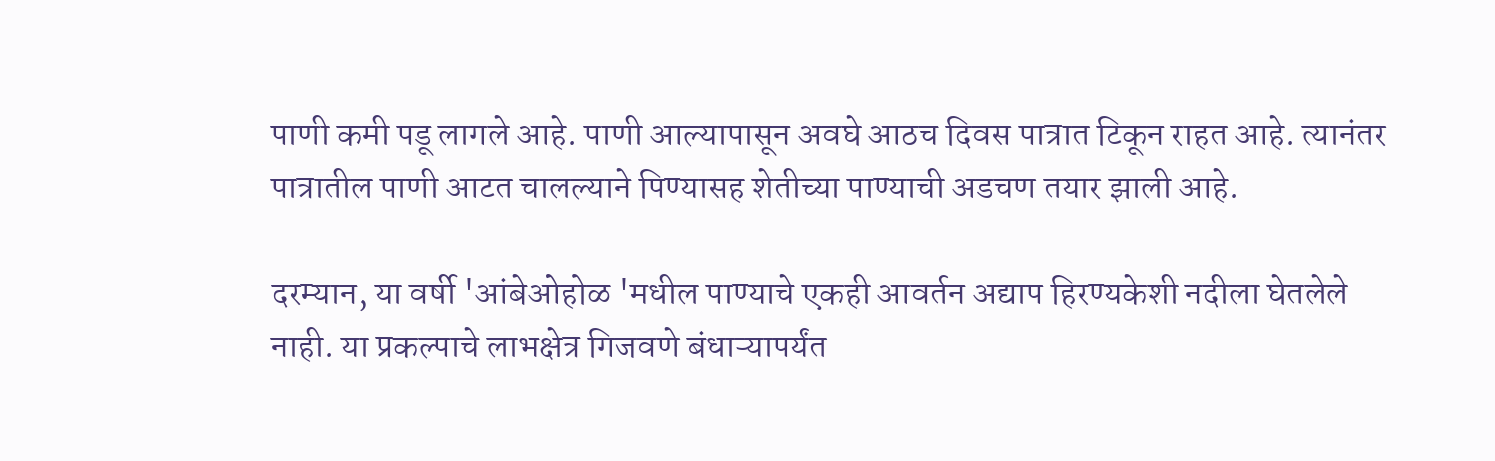पाणी कमी पडू लागले आहे. पाणी आल्यापासून अवघे आठच दिवस पात्रात टिकून राहत आहे. त्यानंतर पात्रातील पाणी आटत चालल्याने पिण्यासह शेतीच्या पाण्याची अडचण तयार झाली आहे.

दरम्यान, या वर्षी 'आंबेओहोळ 'मधील पाण्याचे एकही आवर्तन अद्याप हिरण्यकेशी नदीला घेतलेले नाही. या प्रकल्पाचे लाभक्षेत्र गिजवणे बंधाऱ्यापर्यंत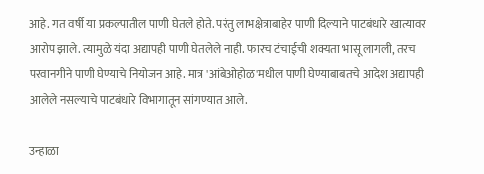आहे. गत वर्षी या प्रकल्पातील पाणी घेतले होते. परंतु लाभक्षेत्राबाहेर पाणी दिल्याने पाटबंधारे खात्यावर आरोप झाले. त्यामुळे यंदा अद्यापही पाणी घेतलेले नाही. फारच टंचाईची शक्यता भासू लागली, तरच परवानगीने पाणी घेण्याचे नियोजन आहे. मात्र 'आंबेओहोळ'मधील पाणी घेण्याबाबतचे आदेश अद्यापही आलेले नसल्याचे पाटबंधारे विभागातून सांगण्यात आले.

उन्हाळा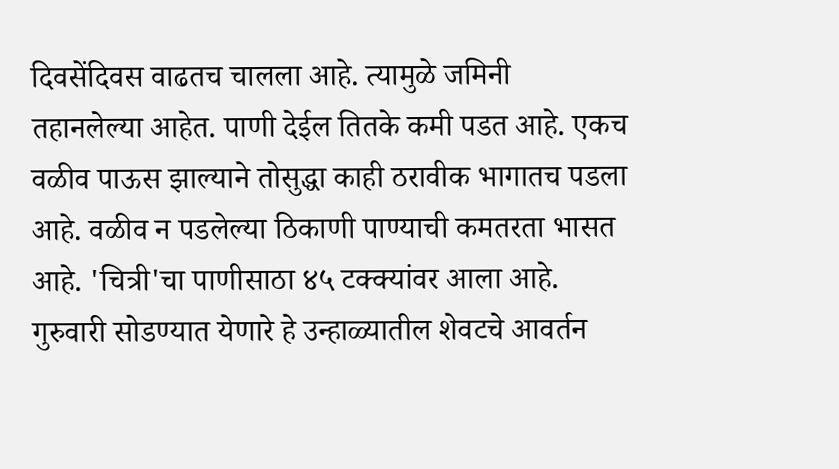दिवसेंदिवस वाढतच चालला आहे. त्यामुळे जमिनी तहानलेल्या आहेत. पाणी देईल तितके कमी पडत आहे. एकच वळीव पाऊस झाल्याने तोसुद्धा काही ठरावीक भागातच पडला आहे. वळीव न पडलेल्या ठिकाणी पाण्याची कमतरता भासत आहे. 'चित्री'चा पाणीसाठा ४५ टक्क्यांवर आला आहे. गुरुवारी सोडण्यात येणारे हे उन्हाळ्यातील शेवटचे आवर्तन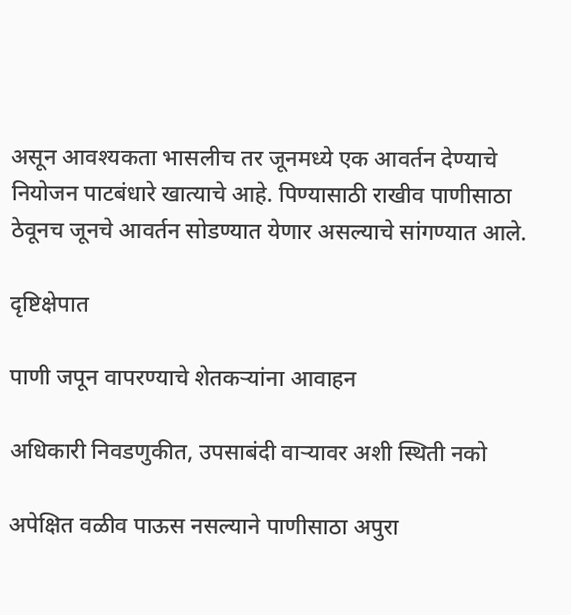असून आवश्यकता भासलीच तर जूनमध्ये एक आवर्तन देण्याचे नियोजन पाटबंधारे खात्याचे आहे. पिण्यासाठी राखीव पाणीसाठा ठेवूनच जूनचे आवर्तन सोडण्यात येणार असल्याचे सांगण्यात आले.

दृष्टिक्षेपात

पाणी जपून वापरण्याचे शेतकऱ्यांना आवाहन

अधिकारी निवडणुकीत, उपसाबंदी वाऱ्यावर अशी स्थिती नको

अपेक्षित वळीव पाऊस नसल्याने पाणीसाठा अपुरा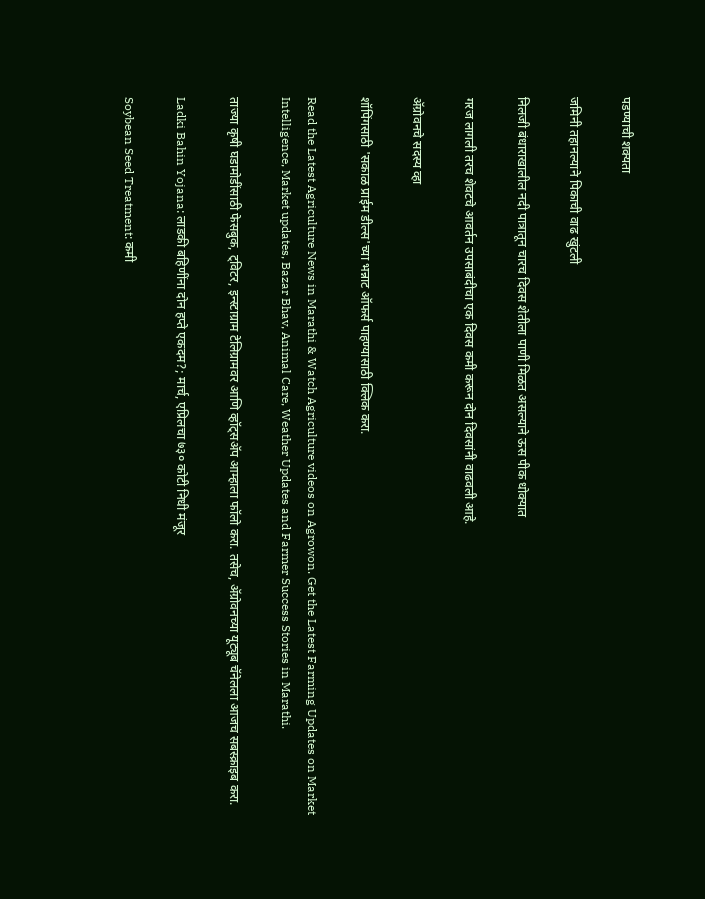पडण्याची शक्यता

जमिनी तहानल्याने पिकाची वाढ खुंटली

निलजी बंधाराखालील नदी पात्रातून चारच दिवस शेतीला पाणी मिळत असल्याने ऊस पीक धोक्यात

गरज लागली तरच शेवटचे आवर्तन उपसाबंदीचा एक दिवस कमी करून दोन दिवसांनी वाढवली आहे.

ॲग्रोवनचे सदस्य व्हा

शॉपिंगसाठी 'सकाळ प्राईम डील्स'च्या भन्नाट ऑफर्स पाहण्यासाठी क्लिक करा.

Read the Latest Agriculture News in Marathi & Watch Agriculture videos on Agrowon. Get the Latest Farming Updates on Market Intelligence, Market updates, Bazar Bhav, Animal Care, Weather Updates and Farmer Success Stories in Marathi.

ताज्या कृषी घडामोडींसाठी फेसबुक, ट्विटर, इन्स्टाग्राम टेलिग्रामवर आणि व्हॉट्सॲप आम्हाला फॉलो करा. तसेच, ॲग्रोवनच्या यूट्यूब चॅनेलला आजच सबस्क्राइब करा.

Ladki Bahin Yojana: लाडकी बहिणींना दोन हप्ते एकदम?; मार्च, एप्रिलचा ७३० कोटी निधी मंजूर

Soybean Seed Treatment: कमी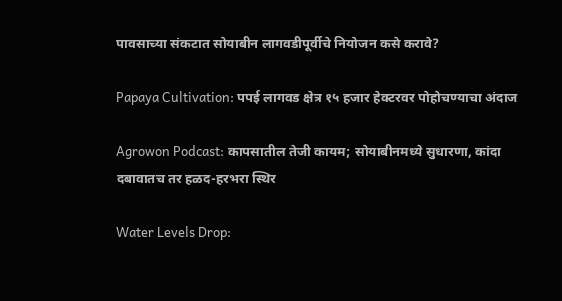पावसाच्या संकटात सोयाबीन लागवडीपूर्वीचे नियोजन कसे करावे?

Papaya Cultivation: पपई लागवड क्षेत्र १५ हजार हेक्टरवर पोहोचण्याचा अंदाज

Agrowon Podcast: कापसातील तेजी कायम; सोयाबीनमध्ये सुधारणा, कांदा दबावातच तर हळद-हरभरा स्थिर

Water Levels Drop: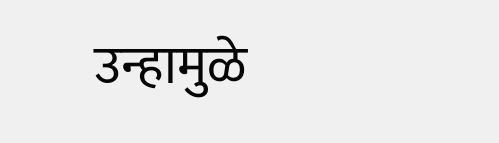उन्हामुळे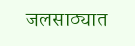जलसाठ्यात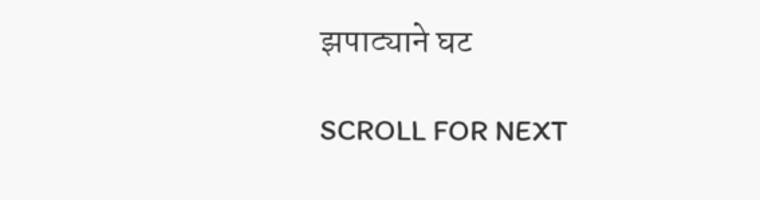झपाट्याने घट

SCROLL FOR NEXT